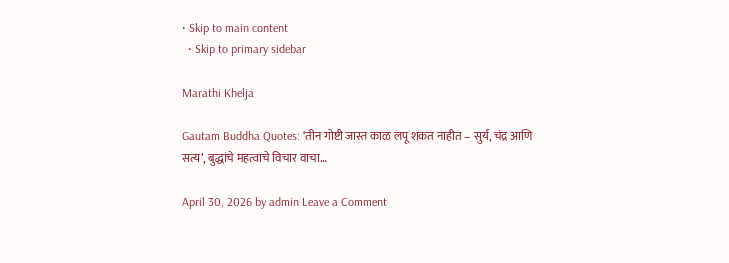• Skip to main content
  • Skip to primary sidebar

Marathi Khelja

Gautam Buddha Quotes: ‘तीन गोष्टी जास्त काळ लपू शकत नाहीत – सुर्य, चंद्र आणि सत्य’, बुद्धांचे महत्वाचे विचार वाचा…

April 30, 2026 by admin Leave a Comment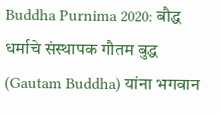Buddha Purnima 2020: बौद्ध धर्माचे संस्थापक गौतम बुद्ध (Gautam Buddha) यांना भगवान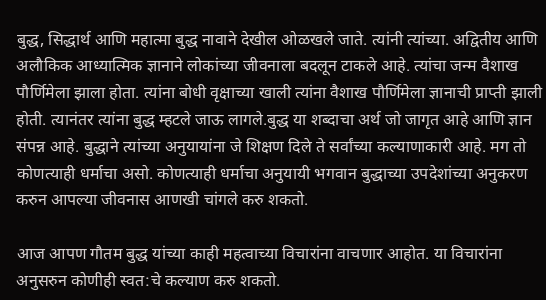बुद्ध, सिद्धार्थ आणि महात्मा बुद्ध नावाने देखील ओळखले जाते. त्यांनी त्यांच्या. अद्वितीय आणि अलौकिक आध्यात्मिक ज्ञानाने लोकांच्या जीवनाला बदलून टाकले आहे. त्यांचा जन्म वैशाख पौर्णिमेला झाला होता. त्यांना बोधी वृक्षाच्या खाली त्यांना वैशाख पौर्णिमेला ज्ञानाची प्राप्ती झाली होती. त्यानंतर त्यांना बुद्ध म्हटले जाऊ लागले.बुद्ध या शब्दाचा अर्थ जो जागृत आहे आणि ज्ञान संपन्न आहे. बुद्धाने त्यांच्या अनुयायांना जे शिक्षण दिले ते सर्वांच्या कल्याणाकारी आहे. मग तो कोणत्याही धर्माचा असो. कोणत्याही धर्माचा अनुयायी भगवान बुद्धाच्या उपदेशांच्या अनुकरण करुन आपल्या जीवनास आणखी चांगले करु शकतो.

आज आपण गौतम बुद्ध यांच्या काही महत्वाच्या विचारांना वाचणार आहोत. या विचारांना अनुसरुन कोणीही स्वत:चे कल्याण करु शकतो.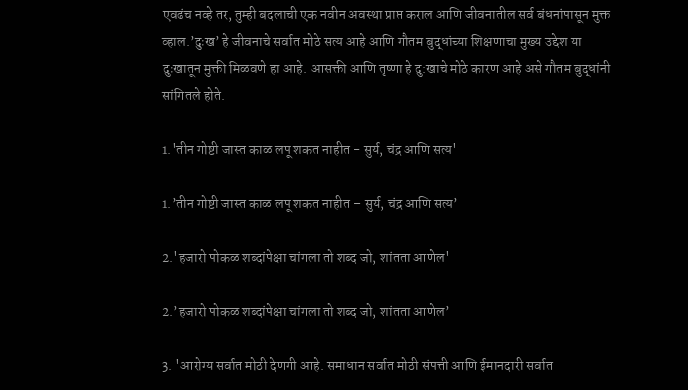एवढंच नव्हे तर, तुम्ही बदलाची एक नवीन अवस्था प्राप्त कराल आणि जीवनातील सर्व बंधनांपासून मुक्त व्हाल.’दुःख’ हे जीवनाचे सर्वात मोठे सत्य आहे आणि गौतम बुद्धांच्या शिक्षणाचा मुख्य उद्देश या दुःखातून मुक्ती मिळवणे हा आहे. आसक्ती आणि तृष्णा हे दु:खाचे मोठे कारण आहे असे गौतम बुद्धांनी सांगितले होते.

1.'तीन गोष्टी जास्त काळ लपू शकत नाहीत - सुर्य, चंद्र आणि सत्य'

1.’तीन गोष्टी जास्त काळ लपू शकत नाहीत – सुर्य, चंद्र आणि सत्य’

2.'हजारो पोकळ शब्दांपेक्षा चांगला तो शब्द जो, शांतता आणेल'

2.’हजारो पोकळ शब्दांपेक्षा चांगला तो शब्द जो, शांतता आणेल’

3. 'आरोग्य सर्वात मोठी देणगी आहे. समाधान सर्वात मोठी संपत्ती आणि ईमानदारी सर्वात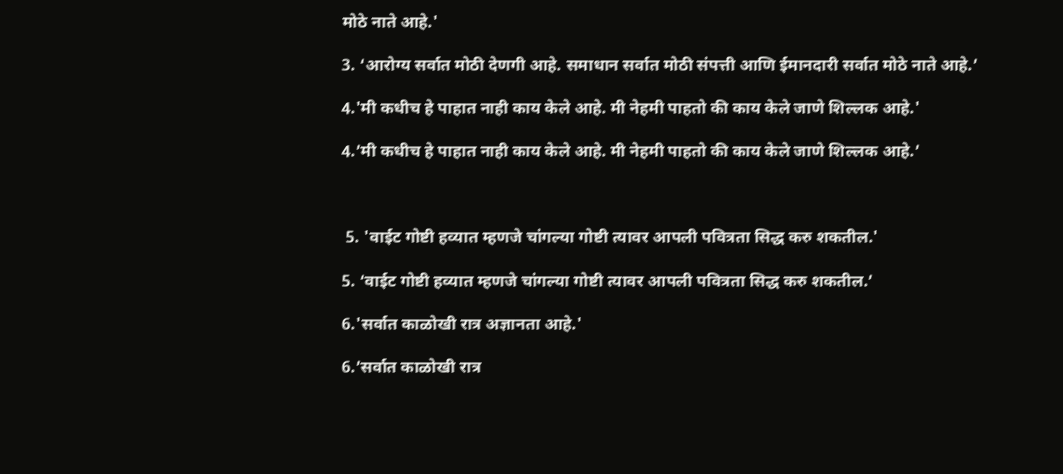मोठे नाते आहे.'

3. ‘आरोग्य सर्वात मोठी देणगी आहे. समाधान सर्वात मोठी संपत्ती आणि ईमानदारी सर्वात मोठे नाते आहे.’

4.'मी कधीच हे पाहात नाही काय केले आहे. मी नेहमी पाहतो की काय केले जाणे शिल्लक आहे.'

4.’मी कधीच हे पाहात नाही काय केले आहे. मी नेहमी पाहतो की काय केले जाणे शिल्लक आहे.’



 5. 'वाईट गोष्टी हव्यात म्हणजे चांगल्या गोष्टी त्यावर आपली पवित्रता सिद्ध करु शकतील.'

5. ‘वाईट गोष्टी हव्यात म्हणजे चांगल्या गोष्टी त्यावर आपली पवित्रता सिद्ध करु शकतील.’

6.'सर्वात काळोखी रात्र अज्ञानता आहे.'

6.’सर्वात काळोखी रात्र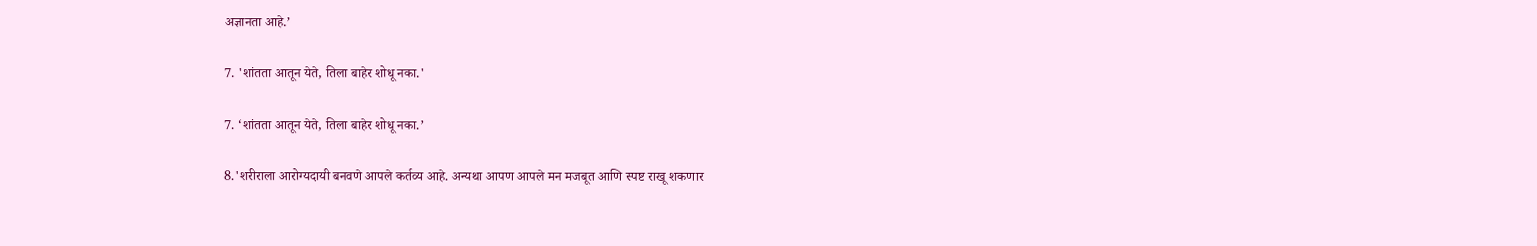अज्ञानता आहे.’

7. 'शांतता आतून येते, तिला बाहेर शोधू नका.'

7. ‘शांतता आतून येते, तिला बाहेर शोधू नका.’

8.'शरीराला आरोग्यदायी बनवणे आपले कर्तव्य आहे. अन्यथा आपण आपले मन मजबूत आणि स्पष्ट राखू शकणार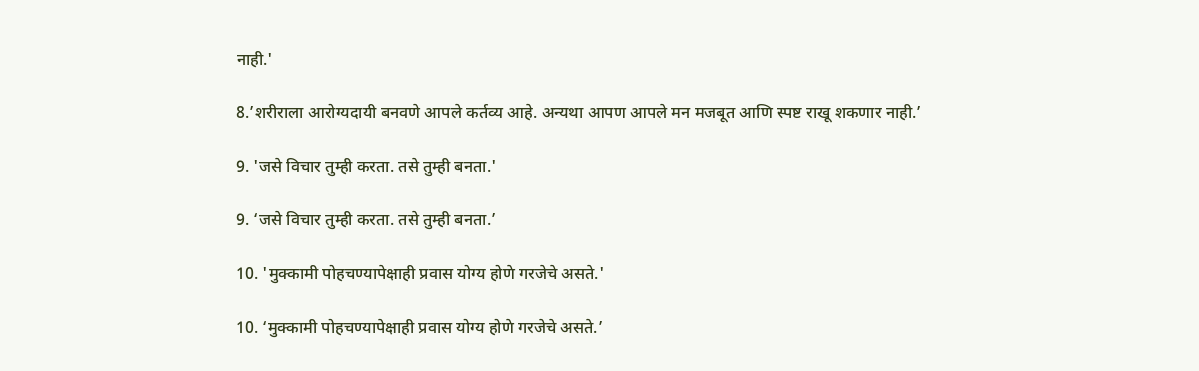नाही.'

8.’शरीराला आरोग्यदायी बनवणे आपले कर्तव्य आहे. अन्यथा आपण आपले मन मजबूत आणि स्पष्ट राखू शकणार नाही.’

9. 'जसे विचार तुम्ही करता. तसे तुम्ही बनता.'

9. ‘जसे विचार तुम्ही करता. तसे तुम्ही बनता.’

10. 'मुक्कामी पोहचण्यापेक्षाही प्रवास योग्य होणे गरजेचे असते.'

10. ‘मुक्कामी पोहचण्यापेक्षाही प्रवास योग्य होणे गरजेचे असते.’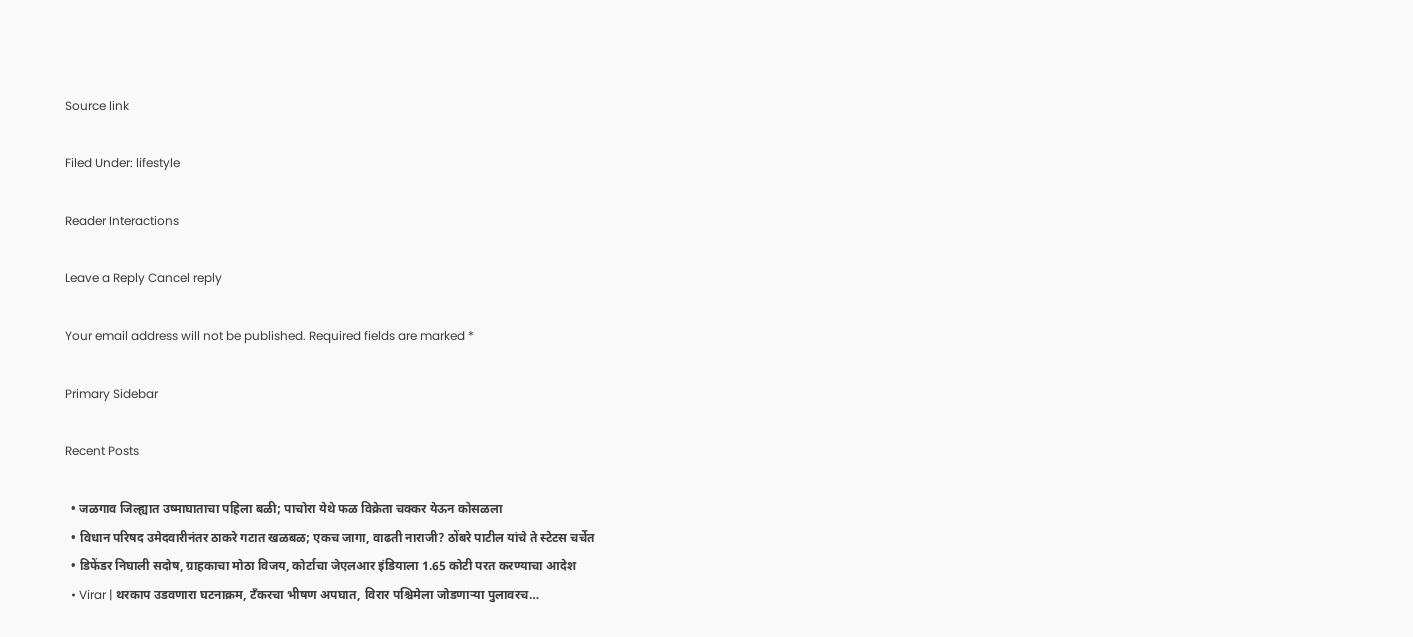Source link

Filed Under: lifestyle

Reader Interactions

Leave a Reply Cancel reply

Your email address will not be published. Required fields are marked *

Primary Sidebar

Recent Posts

  • जळगाव जिल्ह्यात उष्माघाताचा पहिला बळी; पाचोरा येथे फळ विक्रेता चक्कर येऊन कोसळला
  • विधान परिषद उमेदवारीनंतर ठाकरे गटात खळबळ; एकच जागा, वाढती नाराजी? ठोंबरे पाटील यांचे ते स्टेटस चर्चेत
  • डिफेंडर निघाली सदोष, ग्राहकाचा मोठा विजय, कोर्टाचा जेएलआर इंडियाला 1.65 कोटी परत करण्याचा आदेश
  • Virar | थरकाप उडवणारा घटनाक्रम, टँकरचा भीषण अपघात, विरार पश्चिमेला जोडणाऱ्या पुलावरच…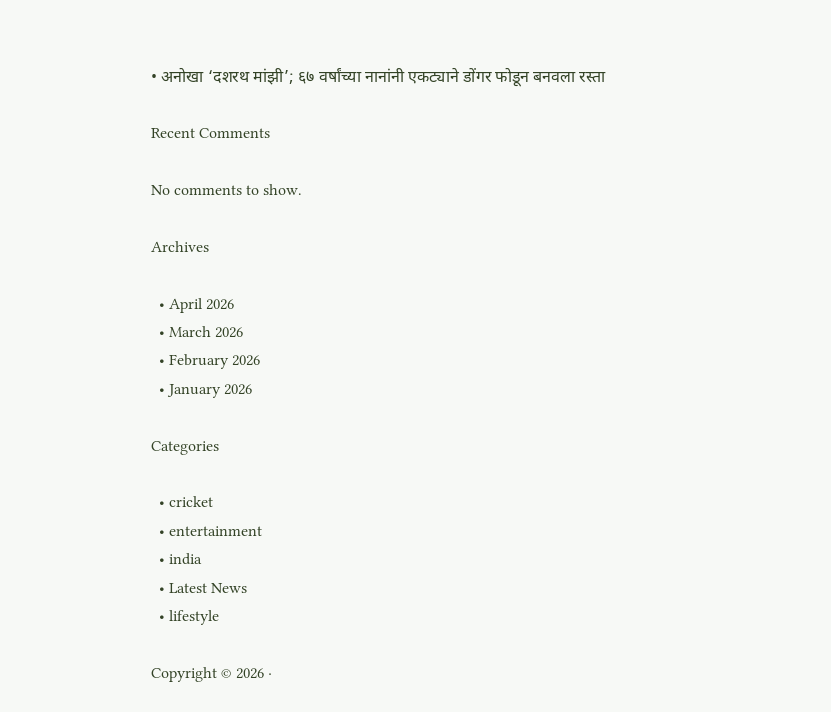• अनोखा ‘दशरथ मांझी’; ६७ वर्षांच्या नानांनी एकट्याने डोंगर फोडून बनवला रस्ता

Recent Comments

No comments to show.

Archives

  • April 2026
  • March 2026
  • February 2026
  • January 2026

Categories

  • cricket
  • entertainment
  • india
  • Latest News
  • lifestyle

Copyright © 2026 ·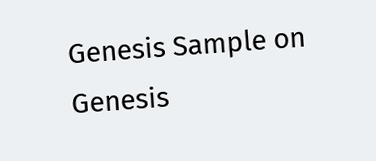Genesis Sample on Genesis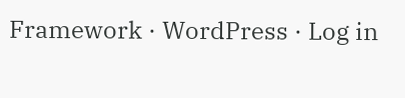Framework · WordPress · Log in